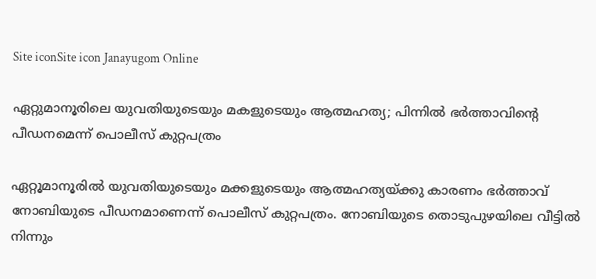Site iconSite icon Janayugom Online

ഏറ്റുമാനൂരിലെ യുവതിയുടെയും മകളുടെയും ആത്മഹത്യ; പിന്നിൽ ഭർത്താവിന്റെ പീഡനമെന്ന് പൊലീസ് കുറ്റപത്രം

ഏറ്റൂമാനൂരിൽ യുവതിയുടെയും മക്കളുടെയും ആത്മഹത്യയ്ക്കു കാരണം ഭർത്താവ് നോബിയുടെ പീഡനമാണെന്ന് പൊലീസ് കുറ്റപത്രം. നോബിയുടെ തൊടുപുഴയിലെ വീട്ടിൽ നിന്നും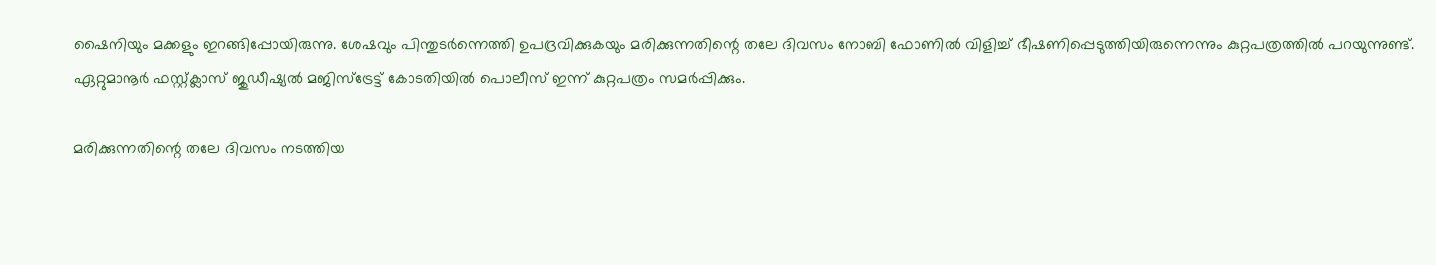ഷൈനിയും മക്കളും ഇറങ്ങിപ്പോയിരുന്നു. ശേഷവും പിന്തുടർന്നെത്തി ഉപദ്രവിക്കുകയും മരിക്കുന്നതിന്റെ തലേ ദിവസം നോബി ഫോണിൽ വിളിച്ച് ഭീഷണിപ്പെടുത്തിയിരുന്നെന്നും കുറ്റപത്രത്തിൽ പറയുന്നുണ്ട്. ഏറ്റുമാനൂർ ഫസ്റ്റ്ക്ലാസ് ജുഡീഷ്യൽ മജിസ്ട്രേട്ട് കോടതിയിൽ പൊലീസ് ഇന്ന് കുറ്റപത്രം സമർപ്പിക്കും.

മരിക്കുന്നതിന്റെ തലേ ദിവസം നടത്തിയ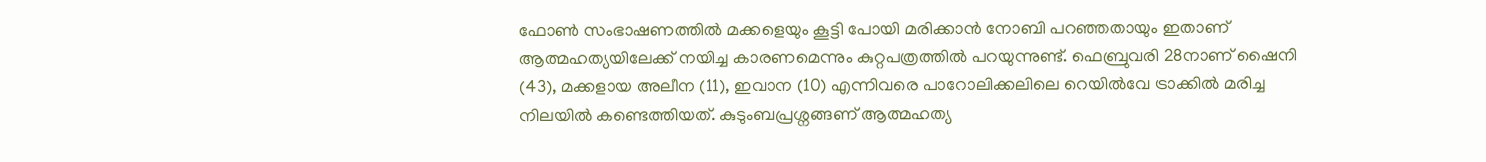ഫോൺ സംഭാഷണത്തിൽ മക്കളെയും കൂട്ടി പോയി മരിക്കാൻ നോബി പറഞ്ഞതായും ഇതാണ് ആത്മഹത്യയിലേക്ക് നയിച്ച കാരണമെന്നും കുറ്റപത്രത്തിൽ പറയുന്നുണ്ട്. ഫെബ്രുവരി 28നാണ് ഷൈനി (43), മക്കളായ അലീന (11), ഇവാന (10) എന്നിവരെ പാറോലിക്കലിലെ റെയിൽവേ ട്രാക്കിൽ മരിച്ച നിലയിൽ കണ്ടെത്തിയത്. കുടുംബപ്രശ്നങ്ങണ് ആത്മഹത്യ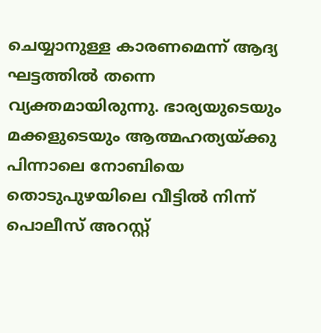ചെയ്യാനുള്ള കാരണമെന്ന് ആദ്യ ഘട്ടത്തിൽ തന്നെ വ്യക്തമായിരുന്നു. ഭാര്യയുടെയും മക്കളുടെയും ആത്മഹത്യയ്ക്കു പിന്നാലെ നോബിയെ തൊടുപുഴയിലെ വീട്ടിൽ നിന്ന് പൊലീസ് അറസ്റ്റ്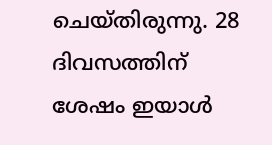ചെയ്തിരുന്നു. 28 ദിവസത്തിന് ശേഷം ഇയാൾ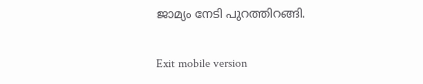ജാമ്യം നേടി പുറത്തിറങ്ങി.

Exit mobile version